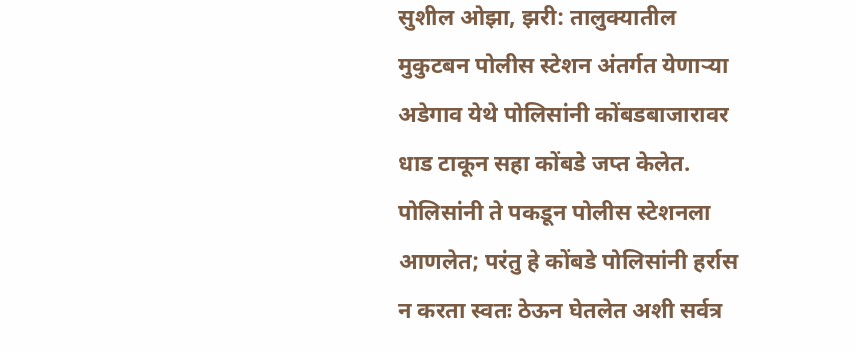सुशील ओझा, झरी: तालुक्यातील मुकुटबन पोलीस स्टेशन अंतर्गत येणाऱ्या अडेगाव येथे पोलिसांनी कोंबडबाजारावर धाड टाकून सहा कोंबडे जप्त केलेत. पोलिसांनी ते पकडून पोलीस स्टेशनला आणलेत; परंतु हे कोंबडे पोलिसांनी हर्रास न करता स्वतः ठेऊन घेतलेत अशी सर्वत्र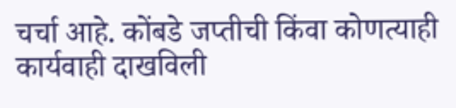चर्चा आहे. कोंबडे जप्तीची किंवा कोणत्याही कार्यवाही दाखविली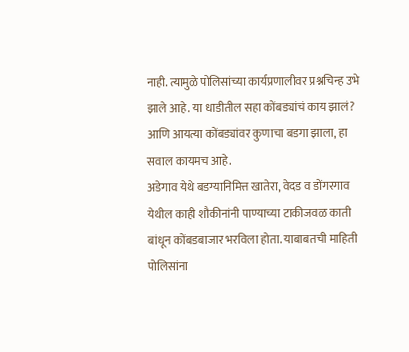नाही. त्यामुळे पोलिसांच्या कार्यप्रणालीवर प्रश्नचिन्ह उभे झाले आहे. या धाडीतील सहा कोंबड्यांचं काय झालं? आणि आयत्या कोंबड्यांवर कुणाचा बडगा झाला, हा सवाल कायमच आहे.
अडेगाव येथे बडग्यानिमित्त खातेरा, वेदड व डोंगरगाव येथील काही शौकीनांनी पाण्याच्या टाकीजवळ काती बांधून कोंबडबाजार भरविला होता. याबाबतची माहिती पोलिसांना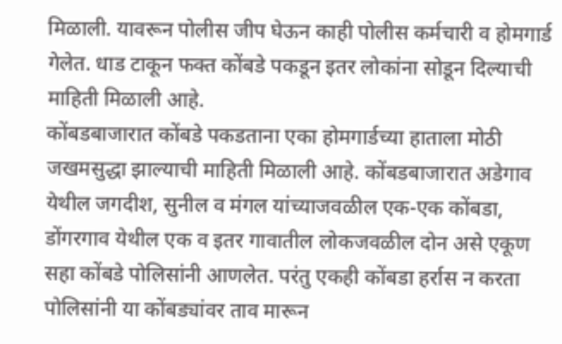मिळाली. यावरून पोलीस जीप घेऊन काही पोलीस कर्मचारी व होमगार्ड गेलेत. धाड टाकून फक्त कोंबडे पकडून इतर लोकांना सोडून दिल्याची माहिती मिळाली आहे.
कोंबडबाजारात कोंबडे पकडताना एका होमगार्डच्या हाताला मोठी जखमसुद्धा झाल्याची माहिती मिळाली आहे. कोंबडबाजारात अडेगाव येथील जगदीश, सुनील व मंगल यांच्याजवळील एक-एक कोंबडा, डोंगरगाव येथील एक व इतर गावातील लोकजवळील दोन असे एकूण सहा कोंबडे पोलिसांनी आणलेत. परंतु एकही कोंबडा हर्रास न करता पोलिसांनी या कोंबड्यांवर ताव मारून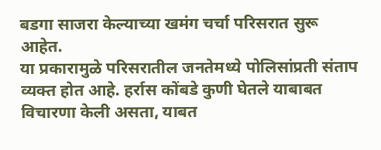बडगा साजरा केल्याच्या खमंग चर्चा परिसरात सुरू आहेत.
या प्रकारामुळे परिसरातील जनतेमध्ये पोलिसांप्रती संताप व्यक्त होत आहे. हर्रास कोंबडे कुणी घेतले याबाबत विचारणा केली असता, याबत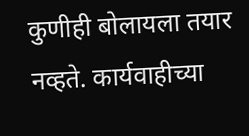कुणीही बोलायला तयार नव्हते. कार्यवाहीच्या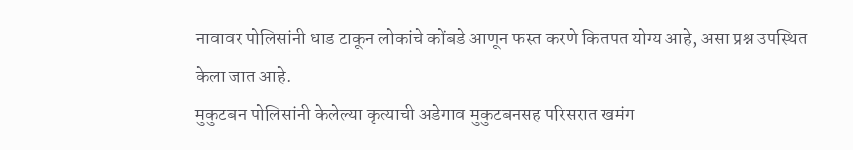नावावर पोलिसांनी धाड टाकून लोकांचे कोंबडे आणून फस्त करणे कितपत योग्य आहे, असा प्रश्न उपस्थित केला जात आहे.
मुकुटबन पोलिसांनी केलेल्या कृत्याची अडेगाव मुकुटबनसह परिसरात खमंग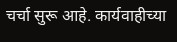चर्चा सुरू आहे. कार्यवाहीच्या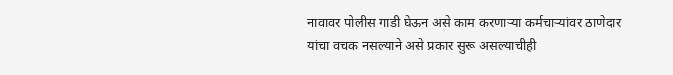नावावर पोलीस गाडी घेऊन असे काम करणाऱ्या कर्मचाऱ्यांवर ठाणेदार यांचा वचक नसल्याने असे प्रकार सुरू असल्याचीही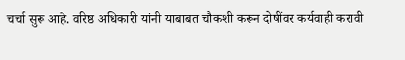चर्चा सुरू आहे. वरिष्ठ अधिकारी यांनी याबाबत चौकशी करून दोषींवर कर्यवाही करावी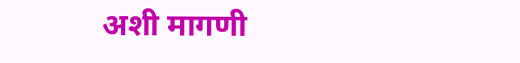अशी मागणी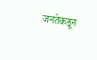जनतेकडून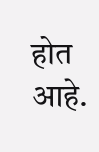होत आहे.